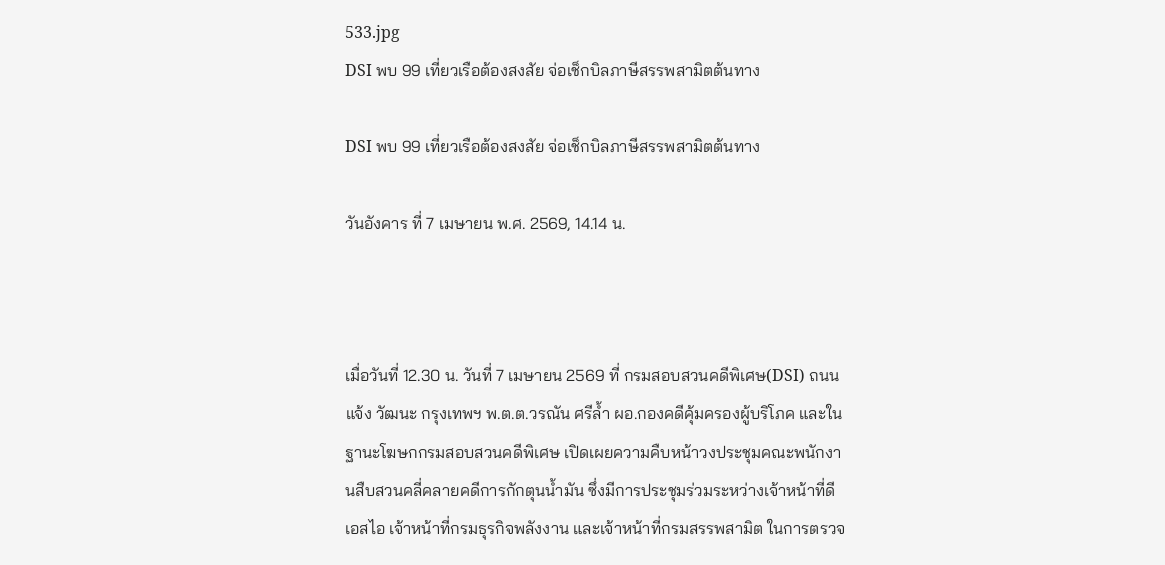533.jpg
DSI พบ 99 เที่ยวเรือต้องสงสัย จ่อเช็กบิลภาษีสรรพสามิตต้นทาง

DSI พบ 99 เที่ยวเรือต้องสงสัย จ่อเช็กบิลภาษีสรรพสามิตต้นทาง

วันอังคาร ที่ 7 เมษายน พ.ศ. 2569, 14.14 น.



เมื่อวันที่ 12.30 น. วันที่ 7 เมษายน 2569 ที่ กรมสอบสวนคดีพิเศษ(DSI) ถนนแจ้ง วัฒนะ กรุงเทพฯ พ.ต.ต.วรณัน ศรีล้ำ ผอ.กองคดีคุ้มครองผู้บริโภค และในฐานะโฆษกกรมสอบสวนคดีพิเศษ เปิดเผยความคืบหน้าวงประชุมคณะพนักงานสืบสวนคลี่คลายคดีการกักตุนน้ำมัน ซึ่งมีการประชุมร่วมระหว่างเจ้าหน้าที่ดีเอสไอ เจ้าหน้าที่กรมธุรกิจพลังงาน และเจ้าหน้าที่กรมสรรพสามิต ในการตรวจ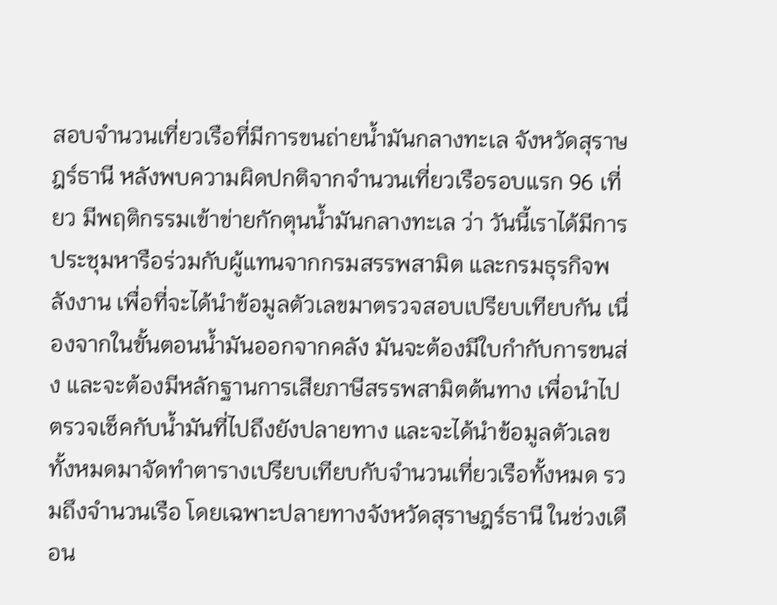สอบจำนวนเที่ยวเรือที่มีการขนถ่ายน้ำมันกลางทะเล จังหวัดสุราษฎร์ธานี หลังพบความผิดปกติจากจำนวนเที่ยวเรือรอบแรก 96 เที่ยว มีพฤติกรรมเข้าข่ายกักตุนน้ำมันกลางทะเล ว่า วันนี้เราได้มีการประชุมหารือร่วมกับผู้แทนจากกรมสรรพสามิต และกรมธุรกิจพลังงาน เพื่อที่จะได้นำข้อมูลตัวเลขมาตรวจสอบเปรียบเทียบกัน เนื่องจากในขั้นตอนน้ำมันออกจากคลัง มันจะต้องมีใบกำกับการขนส่ง และจะต้องมีหลักฐานการเสียภาษีสรรพสามิตต้นทาง เพื่อนำไปตรวจเช็คกับน้ำมันที่ไปถึงยังปลายทาง และจะได้นำข้อมูลตัวเลขทั้งหมดมาจัดทำตารางเปรียบเทียบกับจำนวนเที่ยวเรือทั้งหมด รวมถึงจำนวนเรือ โดยเฉพาะปลายทางจังหวัดสุราษฎร์ธานี ในช่วงเดือน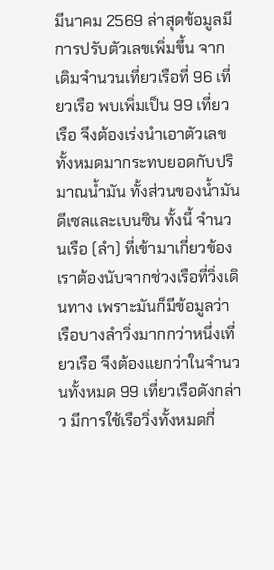มีนาคม 2569 ล่าสุดข้อมูลมีการปรับตัวเลขเพิ่มขึ้น จากเดิมจำนวนเที่ยวเรือที่ 96 เที่ยวเรือ พบเพิ่มเป็น 99 เที่ยวเรือ จึงต้องเร่งนำเอาตัวเลขทั้งหมดมากระทบยอดกับปริมาณน้ำมัน ทั้งส่วนของน้ำมันดีเซลและเบนซิน ทั้งนี้ จำนวนเรือ (ลำ) ที่เข้ามาเกี่ยวข้อง เราต้องนับจากช่วงเรือที่วิ่งเดินทาง เพราะมันก็มีข้อมูลว่า เรือบางลำวิ่งมากกว่าหนึ่งเที่ยวเรือ จึงต้องแยกว่าในจำนวนทั้งหมด 99 เที่ยวเรือดังกล่าว มีการใช้เรือวิ่งทั้งหมดกี่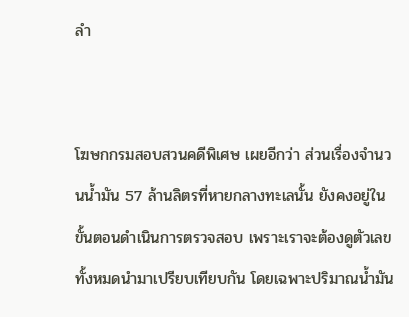ลำ


โฆษกกรมสอบสวนคดีพิเศษ เผยอีกว่า ส่วนเรื่องจำนวนน้ำมัน 57 ล้านลิตรที่หายกลางทะเลนั้น ยังคงอยู่ในขั้นตอนดำเนินการตรวจสอบ เพราะเราจะต้องดูตัวเลขทั้งหมดนำมาเปรียบเทียบกัน โดยเฉพาะปริมาณน้ำมัน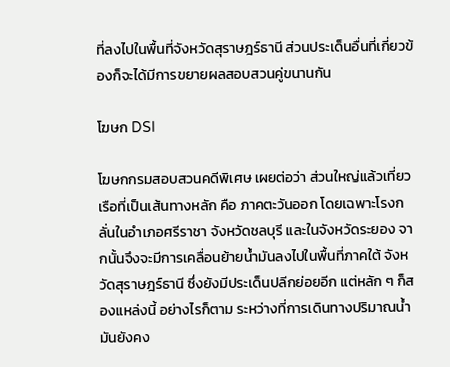ที่ลงไปในพื้นที่จังหวัดสุราษฎร์ธานี ส่วนประเด็นอื่นที่เกี่ยวข้องก็จะได้มีการขยายผลสอบสวนคู่ขนานกัน

โฆษก DSI

โฆษกกรมสอบสวนคดีพิเศษ เผยต่อว่า ส่วนใหญ่แล้วเที่ยวเรือที่เป็นเส้นทางหลัก คือ ภาคตะวันออก โดยเฉพาะโรงกลั่นในอำเภอศรีราชา จังหวัดชลบุรี และในจังหวัดระยอง จากนั้นจึงจะมีการเคลื่อนย้ายน้ำมันลงไปในพื้นที่ภาคใต้ จังหวัดสุราษฎร์ธานี ซึ่งยังมีประเด็นปลีกย่อยอีก แต่หลัก ๆ ก็สองแหล่งนี้ อย่างไรก็ตาม ระหว่างที่การเดินทางปริมาณน้ำมันยังคง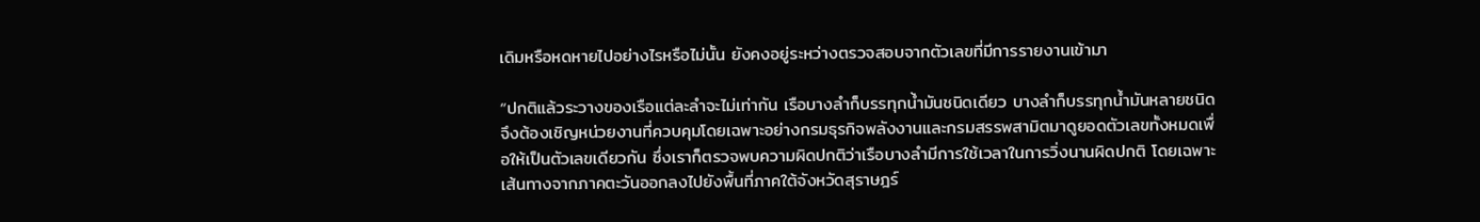เดิมหรือหดหายไปอย่างไรหรือไม่นั้น ยังคงอยู่ระหว่างตรวจสอบจากตัวเลขที่มีการรายงานเข้ามา

“ปกติแล้วระวางของเรือแต่ละลำจะไม่เท่ากัน เรือบางลำก็บรรทุกน้ำมันชนิดเดียว บางลำก็บรรทุกน้ำมันหลายชนิด จึงต้องเชิญหน่วยงานที่ควบคุมโดยเฉพาะอย่างกรมธุรกิจพลังงานและกรมสรรพสามิตมาดูยอดตัวเลขทั้งหมดเพื่อให้เป็นตัวเลขเดียวกัน ซึ่งเราก็ตรวจพบความผิดปกติว่าเรือบางลำมีการใช้เวลาในการวิ่งนานผิดปกติ โดยเฉพาะเส้นทางจากภาคตะวันออกลงไปยังพื้นที่ภาคใต้จังหวัดสุราษฎร์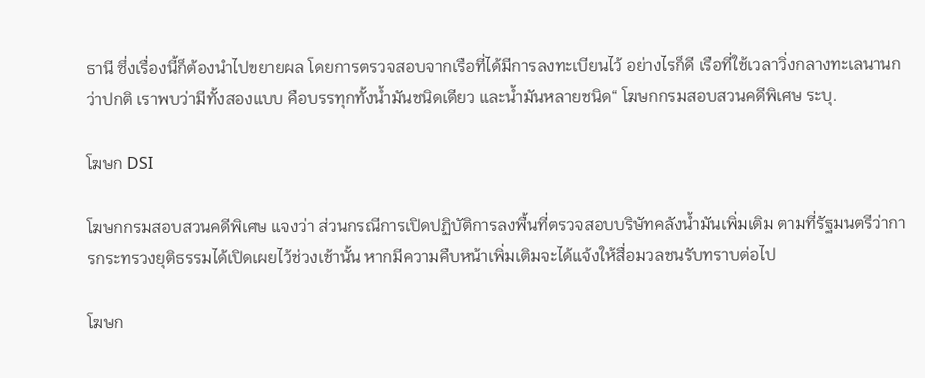ธานี ซึ่งเรื่องนี้ก็ต้องนำไปขยายผล โดยการตรวจสอบจากเรือที่ได้มีการลงทะเบียนไว้ อย่างไรก็ดี เรือที่ใช้เวลาวิ่งกลางทะเลนานกว่าปกติ เราพบว่ามีทั้งสองแบบ คือบรรทุกทั้งน้ำมันชนิดเดียว และน้ำมันหลายชนิด“ โฆษกกรมสอบสวนคดีพิเศษ ระบุ.

โฆษก DSI

โฆษกกรมสอบสวนคดีพิเศษ แจงว่า ส่วนกรณีการเปิดปฏิบัติการลงพื้นที่ตรวจสอบบริษัทคลังน้ำมันเพิ่มเติม ตามที่รัฐมนตรีว่าการกระทรวงยุติธรรมได้เปิดเผยไว้ช่วงเช้านั้น หากมีความคืบหน้าเพิ่มเติมจะได้แจ้งให้สื่อมวลชนรับทราบต่อไป

โฆษก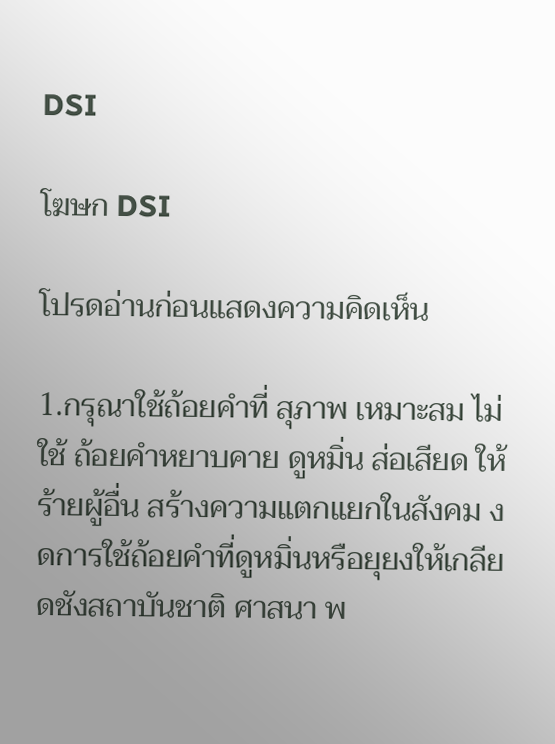DSI

โฆษก DSI

โปรดอ่านก่อนแสดงความคิดเห็น

1.กรุณาใช้ถ้อยคำที่ สุภาพ เหมาะสม ไม่ใช้ ถ้อยคำหยาบคาย ดูหมิ่น ส่อเสียด ให้ร้ายผู้อื่น สร้างความแตกแยกในสังคม งดการใช้ถ้อยคำที่ดูหมิ่นหรือยุยงให้เกลียดชังสถาบันชาติ ศาสนา พ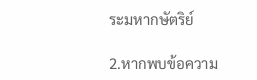ระมหากษัตริย์

2.หากพบข้อความ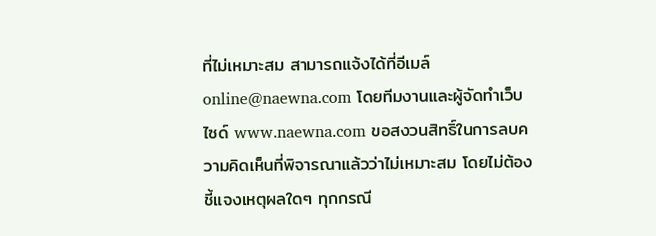ที่ไม่เหมาะสม สามารถแจ้งได้ที่อีเมล์ online@naewna.com โดยทีมงานและผู้จัดทำเว็บไซด์ www.naewna.com ขอสงวนสิทธิ์ในการลบความคิดเห็นที่พิจารณาแล้วว่าไม่เหมาะสม โดยไม่ต้องชี้แจงเหตุผลใดๆ ทุกกรณี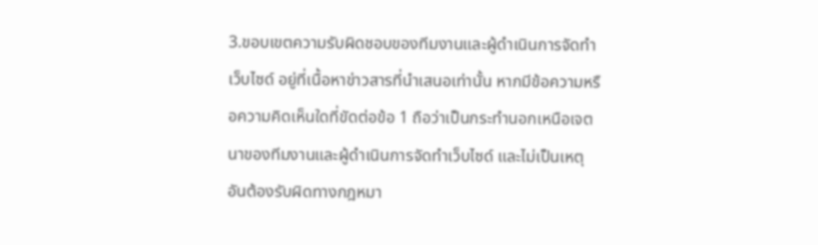3.ขอบเขตความรับผิดชอบของทีมงานและผู้ดำเนินการจัดทำเว็บไซด์ อยู่ที่เนื้อหาข่าวสารที่นำเสนอเท่านั้น หากมีข้อความหรือความคิดเห็นใดที่ขัดต่อข้อ 1 ถือว่าเป็นกระทำนอกเหนือเจตนาของทีมงานและผู้ดำเนินการจัดทำเว็บไซด์ และไม่เป็นเหตุอันต้องรับผิดทางกฎหมา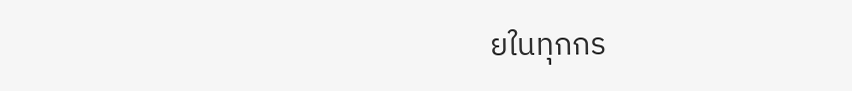ยในทุกกร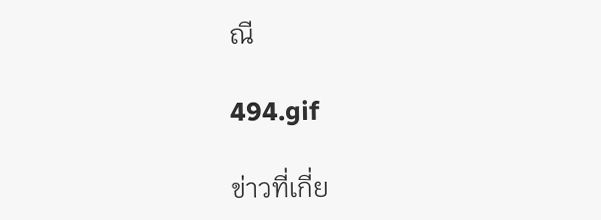ณี

494.gif

ข่าวที่เกี่ย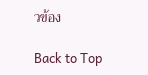วข้อง

Back to Top